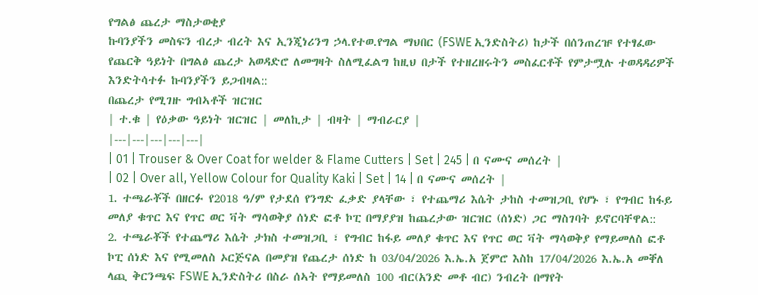የግልፅ ጨረታ ማስታወቂያ
ኩባንያችን መስፍን ብረታ ብረት እና ኢንጂነሪንግ ኃላ.የተወ.የግል ማህበር (FSWE ኢንድስትሪ) ከታች በሰንጠረዡ የተፃፈው የጨርቅ ዓይነት በግልፅ ጨረታ አወዳድሮ ለመግዛት ስለሚፈልግ ከዚህ በታች የተዘረዘሩትን መስፈርቶች የምታሟሉ ተወዳዳሪዎች እንድትሳተፉ ኩባንያችን ይጋብዛል::
በጨረታ የሚገዙ ግብኣቶች ዝርዝር
| ተ.ቁ | የዕቃው ዓይነት ዝርዝር | መለኪታ | ብዛት | ማብራርያ |
|---|---|---|---|---|
| 01 | Trouser & Over Coat for welder & Flame Cutters | Set | 245 | በ ናሙና መሰረት |
| 02 | Over all, Yellow Colour for Quality Kaki | Set | 14 | በ ናሙና መሰረት |
1. ተጫራቾች በዘርፉ የ2018 ዓ/ም የታደሰ የንግድ ፈቃድ ያላቸው ፣ የተጨማሪ እሴት ታከስ ተመዝጋቢ የሆኑ ፣ የግብር ከፋይ መለያ ቁጥር እና የጥር ወር ቫት ማሳወቅያ ሰነድ ፎቶ ኮፒ በማያያዝ ከጨረታው ዝርዝር (ሰነድ) ጋር ማስገባት ይኖርባቸዋል::
2. ተጫራቾች የተጨማሪ እሴት ታክስ ተመዝጋቢ ፣ የግብር ከፋይ መለያ ቁጥር እና የጥር ወር ቫት ማሳወቅያ የማይመለስ ፎቶ ኮፒ ሰነድ እና የሚመለስ ኦርጅናል በመያዝ የጨረታ ሰነድ ከ 03/04/2026 እ.ኤ.አ ጀምሮ እስከ 17/04/2026 እ.ኤ.አ መቐለ ላጪ ቅርንጫፍ FSWE ኢንድስትሪ በስራ ሰኣት የማይመለስ 100 ብር(አንድ መቶ ብር) ንብረት በማየት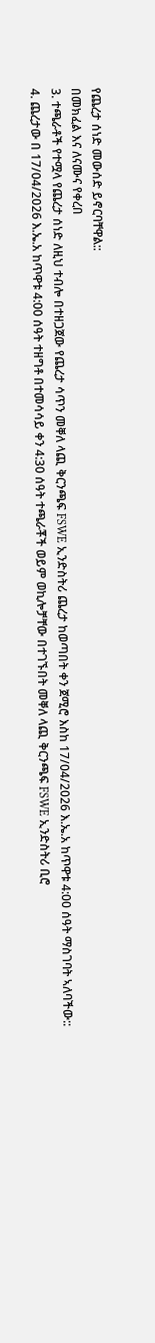የጨረታ ሰነድ መውሰድ ይኖርባቸዋል::
በመክፈል እና ለናሙና የቀረበ
3. ተጫራቶች የተሟላ የጨረታ ሰነድ ለዚህ ተብሎ በተዘጋጀው የጨረታ ሳጥን መቐለ ላጪ ቅርንጫፍ FSWE ኢንድስትሪ ጨረታ ከወጣበት ቀን ጀሚሮ እስከ 17/04/2026 እ.ኤ.አ ከጥዋቱ 4:00 ሰዓት ማስገባት ኣለባችው::
4. ጨረታው በ 17/04/2026 እ.ኤ.አ ከጥዋቱ 4:00 ሰዓት ተዘግቶ በተመሳሳይ ቀን 4:30 ሰዓት ተጫራቾች ወይም ወኪሎቻቸው በተገኙበት መቐለ ላጪ ቅርንጫፍ FSWE ኢንድስትሪ ቢሮ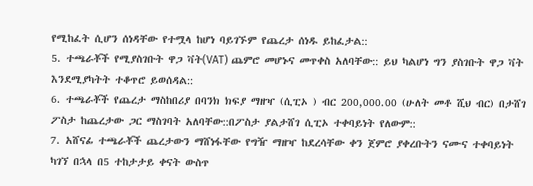የሚከፈት ሲሆን ሰነዳቸው የተሟላ ከሆነ ባይገኙም የጨረታ ሰነዱ ይከፈታል::
5. ተጫራቾች የሚያስገቡት ዋጋ ቫት(VAT) ጨምሮ መሆኑና መጥቀስ አለባቸው:: ይህ ካልሆነ ግን ያስገቡት ዋጋ ቫት እንደሚያካትት ተቆጥሮ ይወሰዳል::
6. ተጫራቾች የጨረታ ማስከበሪያ በባንክ ክፍያ ማዘዣ (ሲፒኦ ) ብር 200,000.00 (ሁለት መቶ ሺህ ብር) በታሸገ ፖስታ ከጨረታው ጋር ማስገባት አለባቸው::በፖስታ ያልታሸገ ሲፒኦ ተቀባይነት የለውም::
7. አሸናፊ ተጫራቾች ጨረታውን ማሸነፋቸው የግዥ ማዘዣ ከደረሳቸው ቀን ጀምሮ ያቀረቡትን ናሙና ተቀባይነት ካገኘ በኋላ በ5 ተከታታይ ቀናት ውስጥ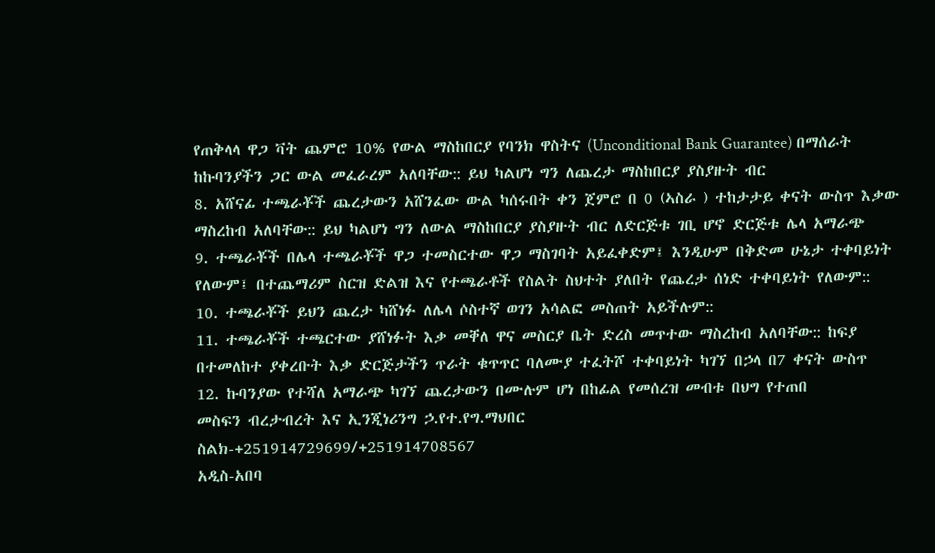የጠቅላላ ዋጋ ቫት ጨምሮ 10% የውል ማስከበርያ የባንክ ዋስትና (Unconditional Bank Guarantee) በማሰራት ከኩባንያችን ጋር ውል መፈራረም አለባቸው:: ይህ ካልሆነ ግን ለጨረታ ማስከበርያ ያስያዙት ብር
8. አሸናፊ ተጫራቾች ጨረታውን አሸንፈው ውል ካሰሩበት ቀን ጀምሮ በ 0 (ኣስራ ) ተከታታይ ቀናት ውስጥ እቃው ማስረከብ አለባቸው:: ይህ ካልሆነ ግን ለውል ማስከበርያ ያስያዙት ብር ለድርጅቱ ገቢ ሆኖ ድርጅቱ ሌላ አማራጭ
9. ተጫራቾች በሌላ ተጫራቾች ዋጋ ተመስርተው ዋጋ ማስገባት አይፈቀድም፤ እንዲሁም በቅድመ ሁኔታ ተቀባይነት የለውም፤ በተጨማሪም ስርዝ ድልዝ እና የተጫራቶች የስልት ስህተት ያለበት የጨረታ ሰነድ ተቀባይነት የለውም::
10. ተጫራቾች ይህን ጨረታ ካሸነፉ ለሌላ ሶስተኛ ወገን አሳልፎ መስጠት አይችሉም::
11. ተጫራቾች ተጫርተው ያሸነፉት እቃ መቐለ ዋና መስርያ ቤት ድረስ መጥተው ማስረከብ አለባቸው:: ከፍያ በተመለከተ ያቀረቡት እቃ ድርጅታችን ጥራት ቁጥጥር ባለሙያ ተፈትሾ ተቀባይነት ካገኘ በኃላ በ7 ቀናት ውስጥ
12. ኩባንያው የተሻለ አማራጭ ካገኘ ጨረታውን በሙሉም ሆነ በከፊል የመሰረዝ መብቱ በህግ የተጠበ
መስፍን ብረታብረት እና ኢንጂነሪንግ ኃ.የተ.የግ.ማህበር
ስልክ-+251914729699/+251914708567
አዲስ-አበባ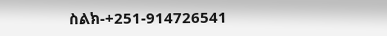ስልክ-+251-914726541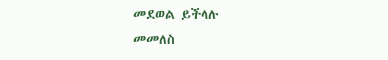መደወል ይችላሉ
መመለስ